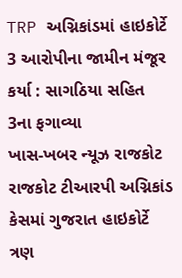TRP અગ્નિકાંડમાં હાઇકોર્ટે 3 આરોપીના જામીન મંજૂર કર્યા : સાગઠિયા સહિત 3ના ફગાવ્યા
ખાસ-ખબર ન્યૂઝ રાજકોટ રાજકોટ ટીઆરપી અગ્નિકાંડ કેસમાં ગુજરાત હાઇકોર્ટે ત્રણ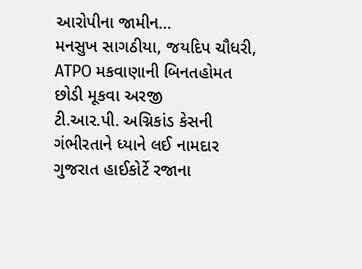આરોપીના જામીન…
મનસુખ સાગઠીયા, જયદિપ ચૌધરી, ATPO મકવાણાની બિનતહોમત છોડી મૂકવા અરજી
ટી.આર.પી. અગ્નિકાંડ કેસની ગંભીરતાને ધ્યાને લઈ નામદાર ગુજરાત હાઈકોર્ટે રજાના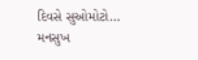દિવસે સુઓમોટો…
મનસુખ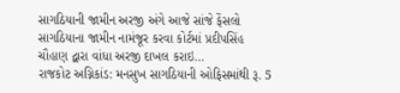સાગઠિયાની જામીન અરજી અંગે આજે સાંજે ફેંસલો
સાગઠિયાના જામીન નામંજૂર કરવા કોર્ટમાં પ્રદીપસિંહ ચૌહાણ દ્વારા વાંધા અરજી દાખલ કરાઇ…
રાજકોટ અગ્નિકાંડ: મનસુખ સાગઠિયાની ઓફિસમાંથી રૂ. 5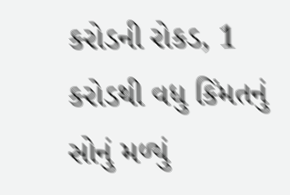કરોડની રોકડ, 1 કરોડથી વધુ કિંમતનું સોનું મળ્યું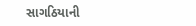સાગઠિયાની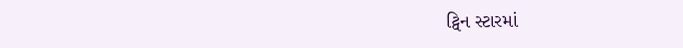ટ્વિન સ્ટારમાં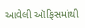આવેલી ઑફિસમાંથી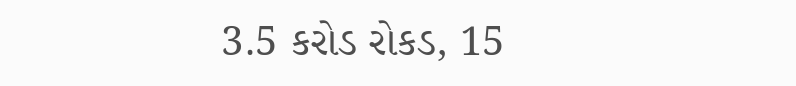3.5 કરોડ રોકડ, 15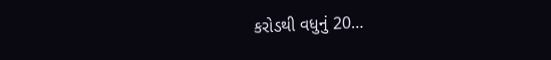કરોડથી વધુનું 20…